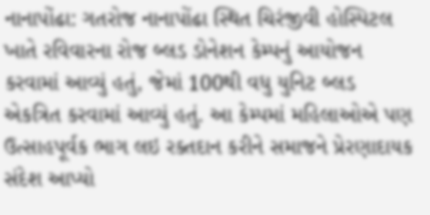નાનાપોંઢા: ગતરોજ નાનાપોંઢા સ્થિત ચિરંજીવી હોસ્પિટલ ખાતે રવિવારના રોજ બ્લડ ડોનેશન કેમ્પનું આયોજન કરવામાં આવ્યું હતું, જેમાં 100થી વધુ યુનિટ બ્લડ એકત્રિત કરવામાં આવ્યું હતું. આ કેમ્પમાં મહિલાઓએ પણ ઉત્સાહપૂર્વક ભાગ લઇ રક્તદાન કરીને સમાજને પ્રેરણાદાયક સંદેશ આપ્યો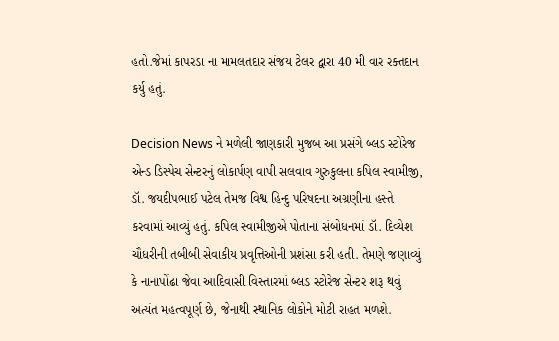હતો.જેમાં કાપરડા ના મામલતદાર સંજય ટેલર દ્વારા 40 મી વાર રક્તદાન કર્યુ હતું.

Decision News ને મળેલી જાણકારી મુજબ આ પ્રસંગે બ્લડ સ્ટોરેજ એન્ડ ડિસ્પેચ સેન્ટરનું લોકાર્પણ વાપી સલવાવ ગુરુકુલના કપિલ સ્વામીજી, ડૉ. જયદીપભાઈ પટેલ તેમજ વિશ્વ હિન્દુ પરિષદના અગ્રણીના હસ્તે કરવામાં આવ્યું હતું. કપિલ સ્વામીજીએ પોતાના સંબોધનમાં ડૉ. દિવ્યેશ ચૌધરીની તબીબી સેવાકીય પ્રવૃત્તિઓની પ્રશંસા કરી હતી. તેમણે જણાવ્યું કે નાનાપોંઢા જેવા આદિવાસી વિસ્તારમાં બ્લડ સ્ટોરેજ સેન્ટર શરૂ થવું અત્યંત મહત્વપૂર્ણ છે, જેનાથી સ્થાનિક લોકોને મોટી રાહત મળશે.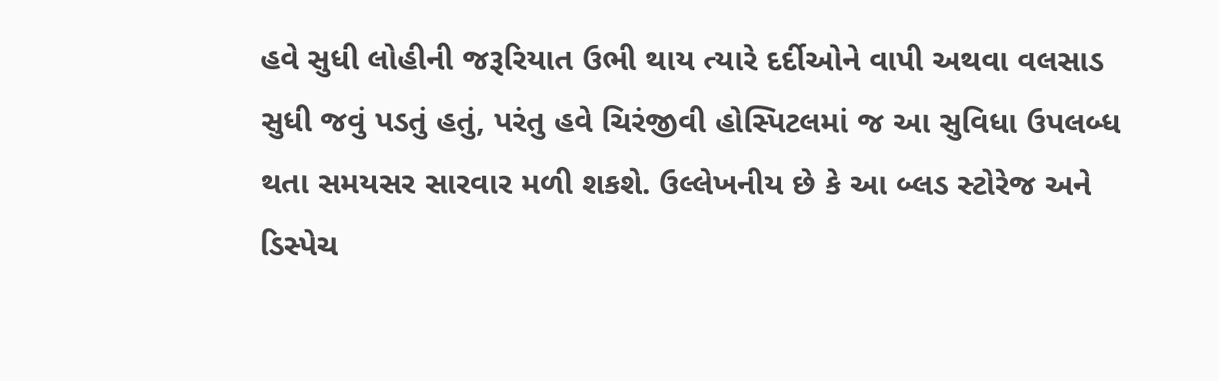હવે સુધી લોહીની જરૂરિયાત ઉભી થાય ત્યારે દર્દીઓને વાપી અથવા વલસાડ સુધી જવું પડતું હતું, પરંતુ હવે ચિરંજીવી હોસ્પિટલમાં જ આ સુવિધા ઉપલબ્ધ થતા સમયસર સારવાર મળી શકશે. ઉલ્લેખનીય છે કે આ બ્લડ સ્ટોરેજ અને ડિસ્પેચ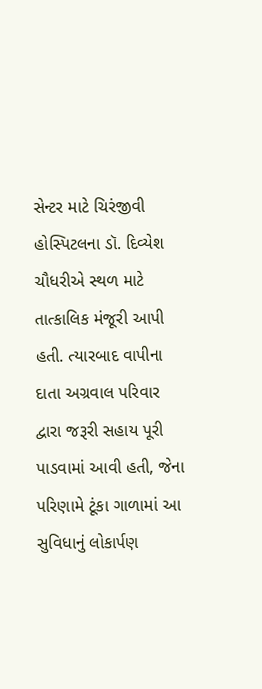સેન્ટર માટે ચિરંજીવી હોસ્પિટલના ડૉ. દિવ્યેશ ચૌધરીએ સ્થળ માટે તાત્કાલિક મંજૂરી આપી હતી. ત્યારબાદ વાપીના દાતા અગ્રવાલ પરિવાર દ્વારા જરૂરી સહાય પૂરી પાડવામાં આવી હતી, જેના પરિણામે ટૂંકા ગાળામાં આ સુવિધાનું લોકાર્પણ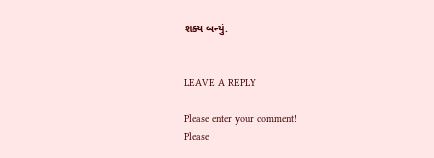શક્ય બન્યું.


LEAVE A REPLY

Please enter your comment!
Please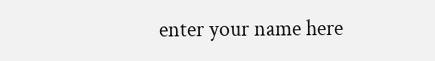enter your name here